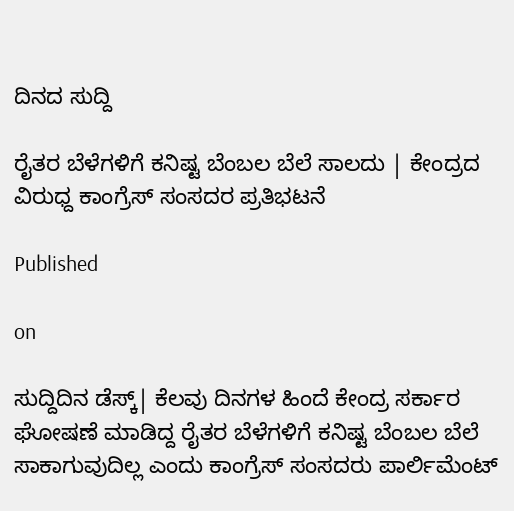ದಿನದ ಸುದ್ದಿ

ರೈತರ ಬೆಳೆಗಳಿಗೆ ಕನಿಷ್ಟ ಬೆಂಬಲ ಬೆಲೆ ಸಾಲದು | ಕೇಂದ್ರದ ವಿರುಧ್ದ ಕಾಂಗ್ರೆಸ್ ಸಂಸದರ ಪ್ರತಿಭಟನೆ

Published

on

ಸುದ್ದಿದಿನ ಡೆಸ್ಕ್| ಕೆಲವು ದಿನಗಳ ಹಿಂದೆ ಕೇಂದ್ರ ಸರ್ಕಾರ ಘೋಷಣೆ ಮಾಡಿದ್ದ ರೈತರ ಬೆಳೆಗಳಿಗೆ ಕನಿಷ್ಟ ಬೆಂಬಲ ಬೆಲೆ ಸಾಕಾಗುವುದಿಲ್ಲ ಎಂದು ಕಾಂಗ್ರೆಸ್ ಸಂಸದರು ಪಾರ್ಲಿಮೆಂಟ್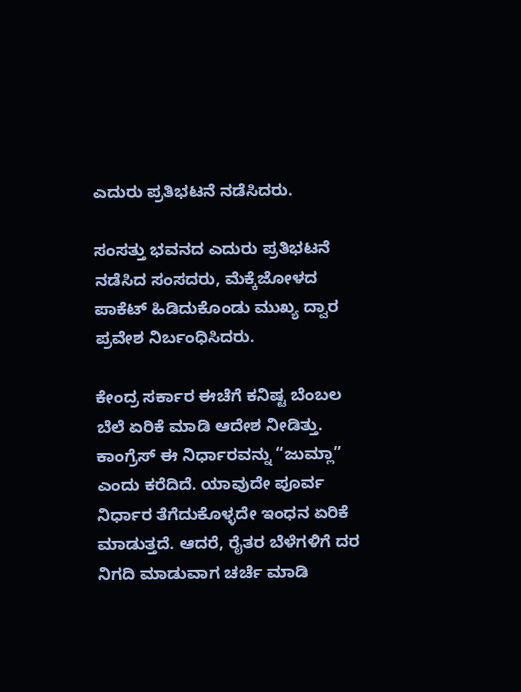ಎದುರು ಪ್ರತಿಭಟನೆ ನಡೆಸಿದರು.

ಸಂಸತ್ತು ಭವನದ ಎದುರು ಪ್ರತಿಭಟನೆ ನಡೆಸಿದ ಸಂಸದರು, ಮೆಕ್ಕೆಜೋಳದ ಪಾಕೆಟ್ ಹಿಡಿದುಕೊಂಡು ಮುಖ್ಯ ದ್ವಾರ ಪ್ರವೇಶ ನಿರ್ಬಂಧಿಸಿದರು.

ಕೇಂದ್ರ ಸರ್ಕಾರ ಈಚೆಗೆ ಕನಿಷ್ಟ ಬೆಂಬಲ ಬೆಲೆ ಏರಿಕೆ ಮಾಡಿ ಆದೇಶ ನೀಡಿತ್ತು. ಕಾಂಗ್ರೆಸ್ ಈ ನಿರ್ಧಾರವನ್ನು “ಜುಮ್ಲಾ” ಎಂದು ಕರೆದಿದೆ. ಯಾವುದೇ ಪೂರ್ವ ನಿರ್ಧಾರ ತೆಗೆದುಕೊಳ್ಳದೇ ಇಂಧನ ಏರಿಕೆ ಮಾಡುತ್ತದೆ. ಆದರೆ, ರೈತರ ಬೆಳೆಗಳಿಗೆ ದರ ನಿಗದಿ ಮಾಡುವಾಗ ಚರ್ಚೆ ಮಾಡಿ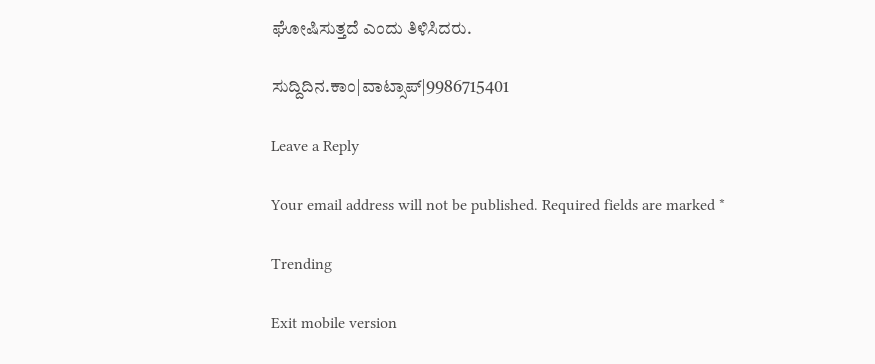ಘೋಷಿಸುತ್ತದೆ ಎಂದು ತಿಳಿಸಿದರು‌‌.

ಸುದ್ದಿದಿನ.ಕಾಂ|ವಾಟ್ಸಾಪ್|9986715401

Leave a Reply

Your email address will not be published. Required fields are marked *

Trending

Exit mobile version